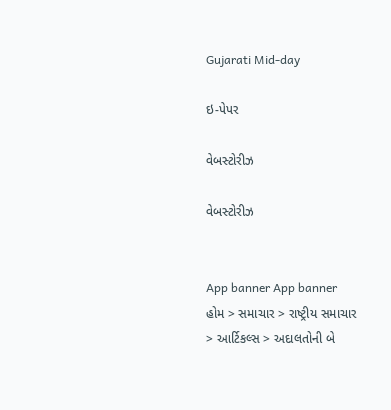Gujarati Mid-day

ઇ-પેપર

વેબસ્ટોરીઝ

વેબસ્ટોરીઝ


App banner App banner
હોમ > સમાચાર > રાષ્ટ્રીય સમાચાર > આર્ટિકલ્સ > અદાલતોની બે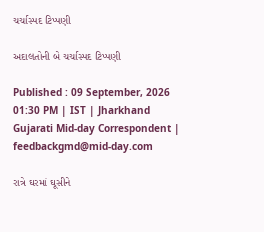ચર્ચાસ્પદ ટિપ્પણી

અદાલતોની બે ચર્ચાસ્પદ ટિપ્પણી

Published : 09 September, 2026 01:30 PM | IST | Jharkhand
Gujarati Mid-day Correspondent | feedbackgmd@mid-day.com

રાત્રે ઘરમાં ઘૂસીને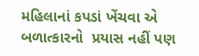મહિલાનાં કપડાં ખેંચવા એ બળાત્કારનો  પ્રયાસ નહીં પણ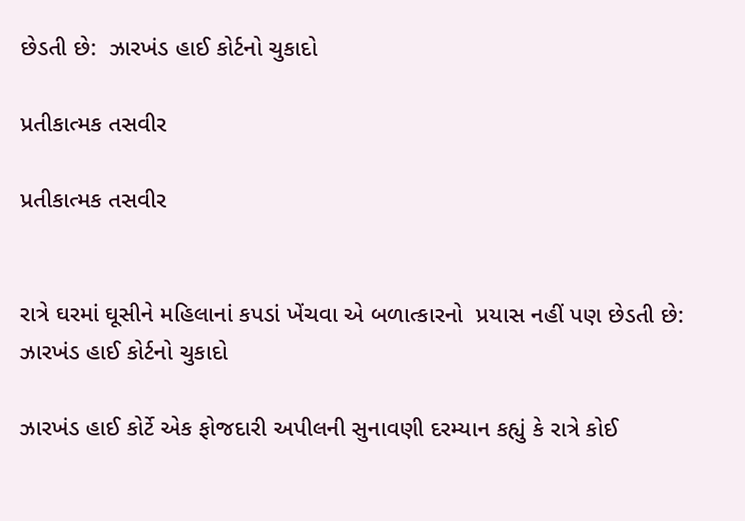છેડતી છે:  ઝારખંડ હાઈ કોર્ટનો ચુકાદો

પ્રતીકાત્મક તસવીર

પ્રતીકાત્મક તસવીર


રાત્રે ઘરમાં ઘૂસીને મહિલાનાં કપડાં ખેંચવા એ બળાત્કારનો  પ્રયાસ નહીં પણ છેડતી છે:  ઝારખંડ હાઈ કોર્ટનો ચુકાદો

ઝારખંડ હાઈ કોર્ટે એક ફોજદારી અપીલની સુનાવણી દરમ્યાન કહ્યું કે રાત્રે કોઈ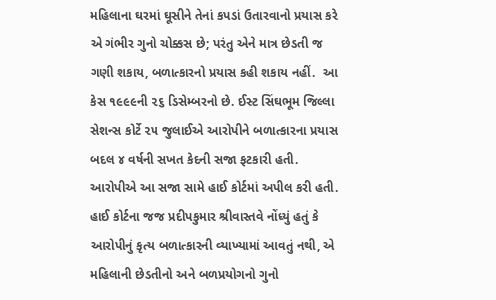મહિલાના ઘરમાં ઘૂસીને તેનાં કપડાં ઉતારવાનો પ્રયાસ કરે એ ગંભીર ગુનો ચોક્કસ છે; પરંતુ એને માત્ર છેડતી જ ગણી શકાય, બળાત્કારનો પ્રયાસ કહી શકાય નહીં.  આ કેસ ૧૯૯૯ની ૨૬ ડિસેમ્બરનો છે. ઈસ્ટ સિંઘભૂમ જિલ્લા સેશન્સ કોર્ટે ૨૫ જુલાઈએ આરોપીને બળાત્કારના પ્રયાસ બદલ ૪ વર્ષની સખત કેદની સજા ફટકારી હતી. આરોપીએ આ સજા સામે હાઈ કોર્ટમાં અપીલ કરી હતી. હાઈ કોર્ટના જજ પ્રદીપકુમાર શ્રીવાસ્તવે નોંધ્યું હતું કે આરોપીનું કૃત્ય બળાત્કારની વ્યાખ્યામાં આવતું નથી, એ મહિલાની છેડતીનો અને બળપ્રયોગનો ગુનો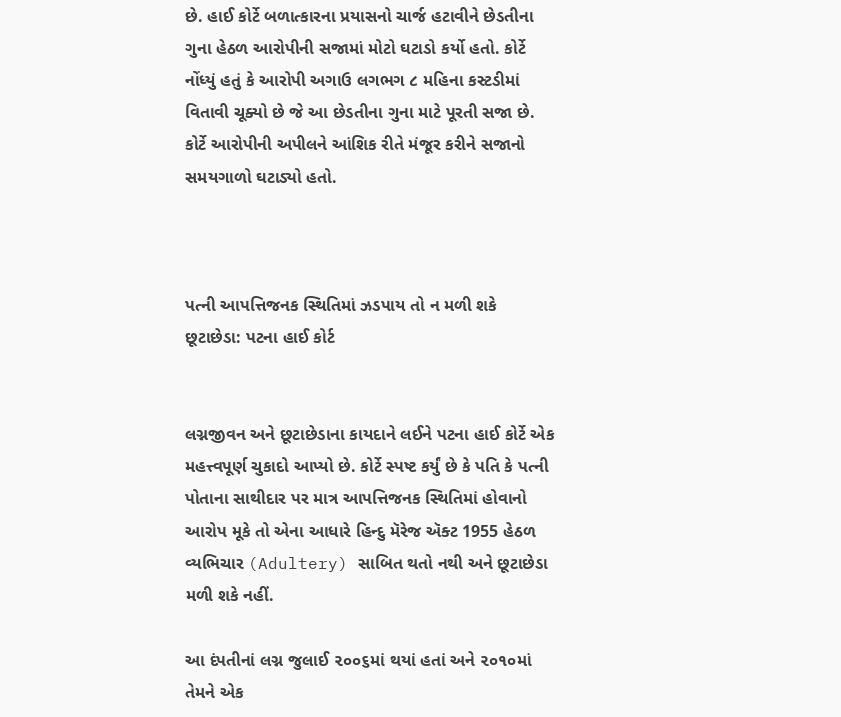છે. હાઈ કોર્ટે બળાત્કારના પ્રયાસનો ચાર્જ હટાવીને છેડતીના ગુના હેઠળ આરોપીની સજામાં મોટો ઘટાડો કર્યો હતો. કોર્ટે નોંધ્યું હતું કે આરોપી અગાઉ લગભગ ૮ મહિના કસ્ટડીમાં વિતાવી ચૂક્યો છે જે આ છેડતીના ગુના માટે પૂરતી સજા છે. કોર્ટે આરોપીની અપીલને આંશિક રીતે મંજૂર કરીને સજાનો સમયગાળો ઘટાડ્યો હતો.



પત્ની આપત્તિજનક સ્થિતિમાં ઝડપાય તો ન મળી શકે છૂટાછેડા: પટના હાઈ કોર્ટ


લગ્નજીવન અને છૂટાછેડાના કાયદાને લઈને પટના હાઈ કોર્ટે એક મહત્ત્વપૂર્ણ ચુકાદો આપ્યો છે. કોર્ટે સ્પષ્ટ કર્યું છે કે પતિ કે પત્ની પોતાના સાથીદાર પર માત્ર આપત્તિજનક સ્થિતિમાં હોવાનો આરોપ મૂકે તો એના આધારે હિન્દુ મૅરેજ ઍક્ટ 1955 હેઠળ વ્યભિચાર (Adultery) સાબિત થતો નથી અને છૂટાછેડા મળી શકે નહીં.

આ દંપતીનાં લગ્ન જુલાઈ ૨૦૦૬માં થયાં હતાં અને ૨૦૧૦માં તેમને એક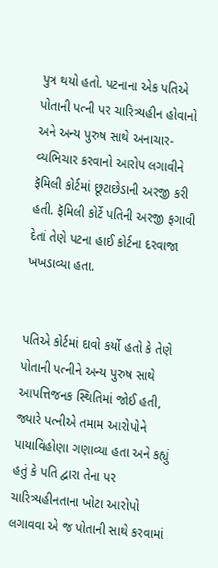પુત્ર થયો હતો. પટનાના એક પતિએ પોતાની પત્ની પર ચારિત્ર્યહીન હોવાનો અને અન્ય પુરુષ સાથે અનાચાર-વ્યભિચાર કરવાનો આરોપ લગાવીને ફૅમિલી કોર્ટમાં છૂટાછેડાની અરજી કરી હતી. ફૅમિલી કોર્ટે પતિની અરજી ફગાવી દેતાં તેણે પટના હાઈ કોર્ટના દરવાજા ખખડાવ્યા હતા.


પતિએ કોર્ટમાં દાવો કર્યો હતો કે તેણે પોતાની પત્નીને અન્ય પુરુષ સાથે આપત્તિજનક સ્થિતિમાં જોઈ હતી, જ્યારે પત્નીએ તમામ આરોપોને પાયાવિહોણા ગણાવ્યા હતા અને કહ્યું હતું કે પતિ દ્વારા તેના પર ચારિત્ર્યહીનતાના ખોટા આરોપો લગાવવા એ જ પોતાની સાથે કરવામાં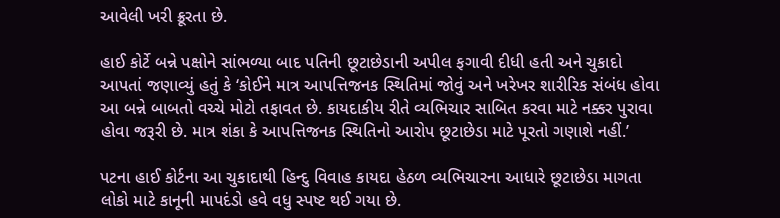આવેલી ખરી ક્રૂરતા છે.

હાઈ કોર્ટે બન્ને પક્ષોને સાંભળ્યા બાદ પતિની છૂટાછેડાની અપીલ ફગાવી દીધી હતી અને ચુકાદો આપતાં જણાવ્યું હતું કે ‘કોઈને માત્ર આપત્તિજનક સ્થિતિમાં જોવું અને ખરેખર શારીરિક સંબંધ હોવા આ બન્ને બાબતો વચ્ચે મોટો તફાવત છે. કાયદાકીય રીતે વ્યભિચાર સાબિત કરવા માટે નક્કર પુરાવા હોવા જરૂરી છે. માત્ર શંકા કે આપત્તિજનક સ્થિતિનો આરોપ છૂટાછેડા માટે પૂરતો ગણાશે નહીં.’

પટના હાઈ કોર્ટના આ ચુકાદાથી હિન્દુ વિવાહ કાયદા હેઠળ વ્યભિચારના આધારે છૂટાછેડા માગતા લોકો માટે કાનૂની માપદંડો હવે વધુ સ્પષ્ટ થઈ ગયા છે.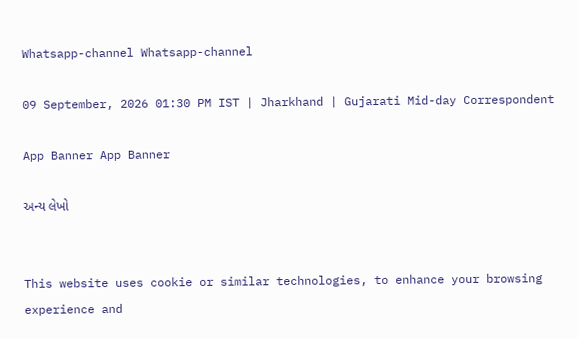Whatsapp-channel Whatsapp-channel

09 September, 2026 01:30 PM IST | Jharkhand | Gujarati Mid-day Correspondent

App Banner App Banner

અન્ય લેખો


This website uses cookie or similar technologies, to enhance your browsing experience and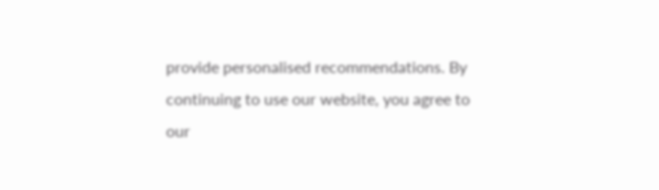provide personalised recommendations. By continuing to use our website, you agree to our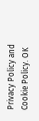Privacy Policy and Cookie Policy. OK